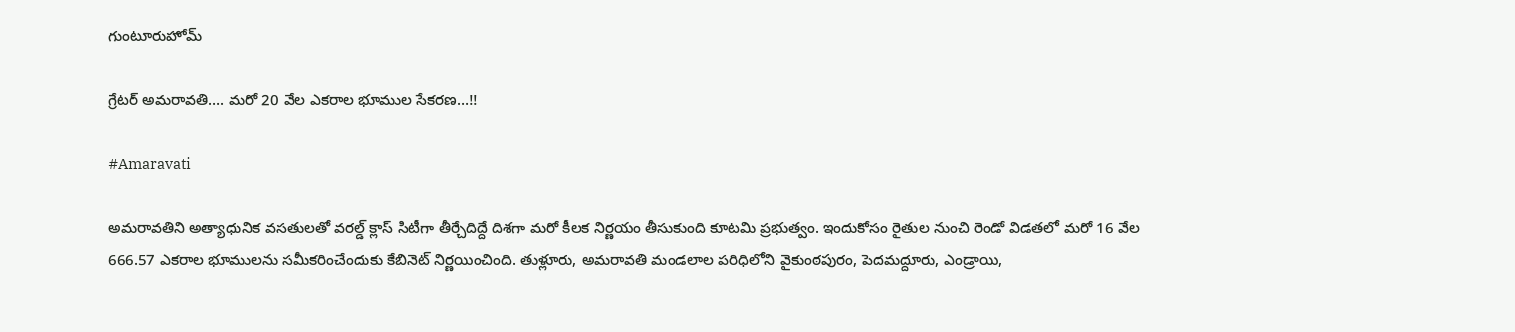గుంటూరుహోమ్

గ్రేటర్‌ అమరావతి…. మరో 20 వేల ఎకరాల భూముల సేకరణ…!!

#Amaravati

అమరావతిని అత్యాధునిక వసతులతో వరల్డ్ క్లాస్ సిటీగా తీర్చేదిద్దే దిశగా మరో కీలక నిర్ణయం తీసుకుంది కూటమి ప్రభుత్వం. ఇందుకోసం రైతుల నుంచి రెండో విడతలో మరో 16 వేల 666.57 ఎకరాల భూములను సమీకరించేందుకు కేబినెట్ నిర్ణయించింది. తుళ్లూరు, అమరావతి మండలాల పరిధిలోని వైకుంఠపురం, పెదమద్దూరు, ఎండ్రాయి,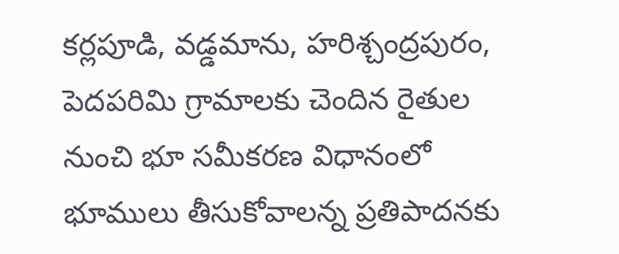కర్లపూడి, వడ్డమాను, హరిశ్చంద్రపురం, పెదపరిమి గ్రామాలకు చెందిన రైతుల నుంచి భూ సమీకరణ విధానంలో భూములు తీసుకోవాలన్న ప్రతిపాదనకు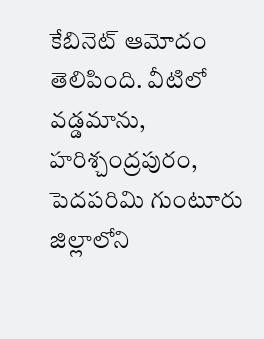కేబినెట్ ఆమోదం తెలిపింది. వీటిలో వడ్డమాను, హరిశ్చంద్రపురం, పెదపరిమి గుంటూరు జిల్లాలోని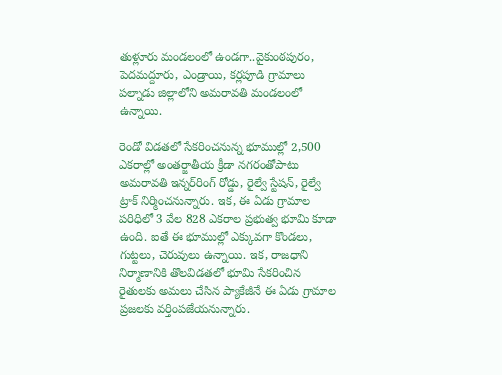తుళ్లూరు మండలంలో ఉండగా..వైకుంఠపురం, పెదమద్దూరు, ఎండ్రాయి, కర్లపూడి గ్రామాలు పల్నాడు జిల్లాలోని అమరావతి మండలంలో ఉన్నాయి.

రెండో విడతలో సేకరించనున్న భూముల్లో 2,500 ఎకరాల్లో అంతర్జాతీయ క్రీడా నగరంతోపాటు అమరావతి ఇన్నర్‌రింగ్‌ రోడ్డు, రైల్వే స్టేషన్, రైల్వే ట్రాక్‌ నిర్మించనున్నారు. ఇక, ఈ ఏడు గ్రామాల పరిధిలో 3 వేల 828 ఎకరాల ప్రభుత్వ భూమి కూడా ఉంది. ఐతే ఈ భూముల్లో ఎక్కువగా కొండలు, గుట్టలు, చెరువులు ఉన్నాయి. ఇక, రాజధాని నిర్మాణానికి తొలవిడతలో భూమి సేకరించిన రైతులకు అమలు చేసిన ప్యాకేజీనే ఈ ఏడు గ్రామాల ప్రజలకు వర్తింపజేయనున్నారు.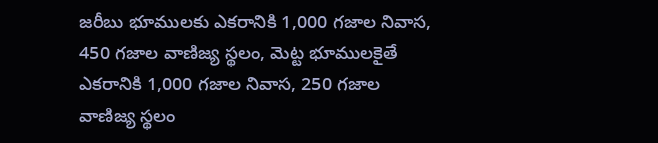జరీబు భూములకు ఎకరానికి 1,000 గజాల నివాస, 450 గజాల వాణిజ్య స్థలం, మెట్ట భూములకైతే ఎకరానికి 1,000 గజాల నివాస, 250 గజాల వాణిజ్య స్థలం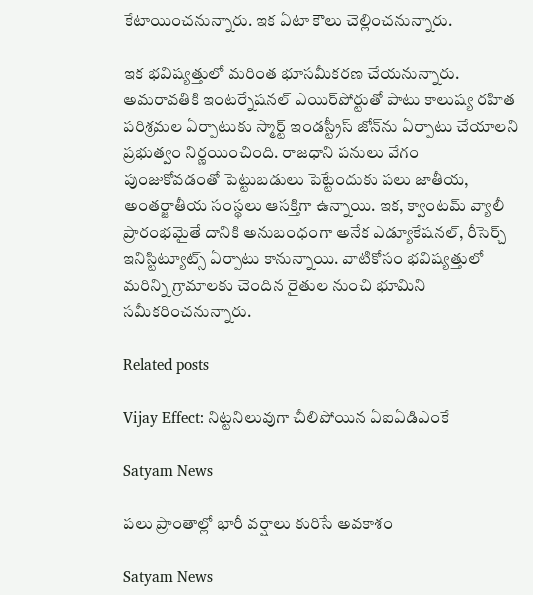కేటాయించనున్నారు. ఇక ఏటా కౌలు చెల్లించనున్నారు.

ఇక భవిష్యత్తులో మరింత భూసమీకరణ చేయనున్నారు. అమరావతికి ఇంటర్నేషనల్ ఎయిర్‌పోర్టుతో పాటు కాలుష్య రహిత పరిశ్రమల ఏర్పాటుకు స్మార్ట్ ఇండస్ట్రీస్ జోన్‌ను ఏర్పాటు చేయాలని ప్రభుత్వం నిర్ణయించింది. రాజధాని పనులు వేగం పుంజుకోవడంతో పెట్టుబడులు పెట్టేందుకు పలు జాతీయ, అంతర్జాతీయ సంస్థలు ఆసక్తిగా ఉన్నాయి. ఇక, క్వాంటమ్ వ్యాలీ ప్రారంభమైతే దానికి అనుబంధంగా అనేక ఎడ్యూకేషనల్, రీసెర్చ్ ఇనిస్టిట్యూట్స్ ఏర్పాటు కానున్నాయి. వాటికోసం భవిష్యత్తులో మరిన్ని గ్రామాలకు చెందిన రైతుల నుంచి భూమిని సమీకరించనున్నారు.

Related posts

Vijay Effect: నిట్టనిలువుగా చీలిపోయిన ఏఐఏడిఎంకే

Satyam News

పలు ప్రాంతాల్లో భారీ వర్షాలు కురిసే అవకాశం

Satyam News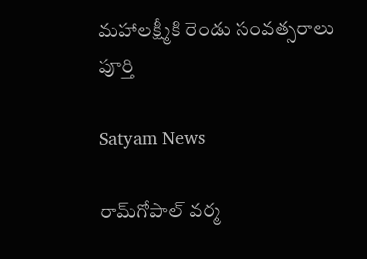మహాలక్ష్మీకి రెండు సంవత్సరాలు పూర్తి

Satyam News

రామ్‌గోపాల్ వర్మ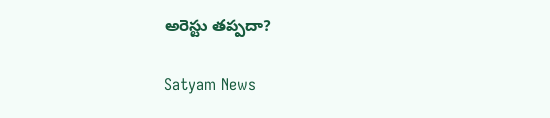అరెస్టు తప్పదా?

Satyam News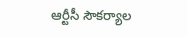ఆర్టీసీ సౌకర్యాల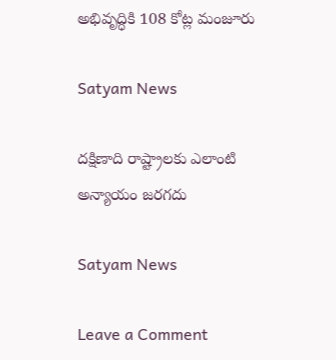అభివృద్ధికి 108 కోట్ల మంజూరు

Satyam News

దక్షిణాది రాష్ట్రాలకు ఎలాంటి అన్యాయం జరగదు

Satyam News

Leave a Comment